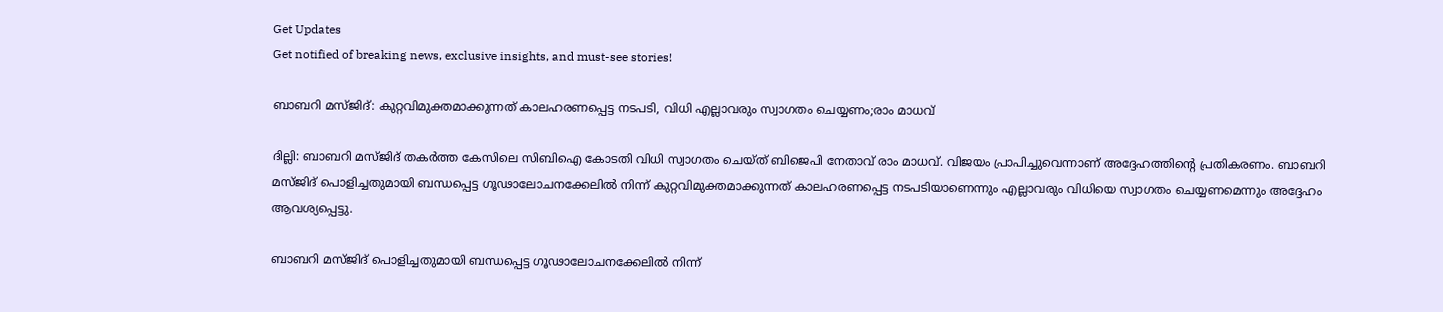Get Updates
Get notified of breaking news, exclusive insights, and must-see stories!

ബാബറി മസ്ജിദ്: കുറ്റവിമുക്തമാക്കുന്നത് കാലഹരണപ്പെട്ട നടപടി, വിധി എല്ലാവരും സ്വാഗതം ചെയ്യണം;രാം മാധവ്

ദില്ലി: ബാബറി മസ്ജിദ് തകർത്ത കേസിലെ സിബിഐ കോടതി വിധി സ്വാഗതം ചെയ്ത് ബിജെപി നേതാവ് രാം മാധവ്. വിജയം പ്രാപിച്ചുവെന്നാണ് അദ്ദേഹത്തിന്റെ പ്രതികരണം. ബാബറി മസ്ജിദ് പൊളിച്ചതുമായി ബന്ധപ്പെട്ട ഗൂഢാലോചനക്കേലിൽ നിന്ന് കുറ്റവിമുക്തമാക്കുന്നത് കാലഹരണപ്പെട്ട നടപടിയാണെന്നും എല്ലാവരും വിധിയെ സ്വാഗതം ചെയ്യണമെന്നും അദ്ദേഹം ആവശ്യപ്പെട്ടു.

ബാബറി മസ്ജിദ് പൊളിച്ചതുമായി ബന്ധപ്പെട്ട ഗൂഢാലോചനക്കേലിൽ നിന്ന്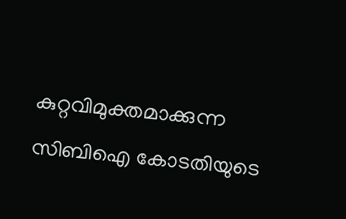കുറ്റവിമുക്തമാക്കുന്ന സിബിഐ കോടതിയുടെ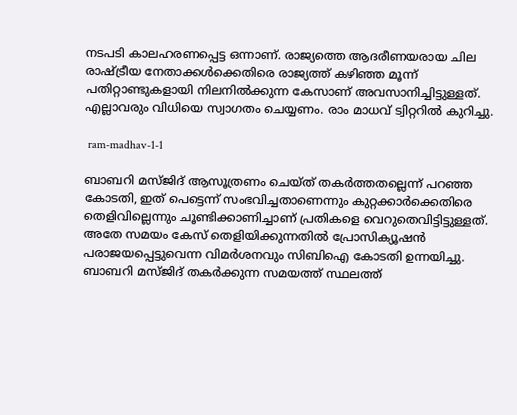നടപടി കാലഹരണപ്പെട്ട ഒന്നാണ്. രാജ്യത്തെ ആദരീണയരായ ചില രാഷ്ട്രീയ നേതാക്കൾക്കെതിരെ രാജ്യത്ത് കഴിഞ്ഞ മൂന്ന് പതിറ്റാണ്ടുകളായി നിലനിൽക്കുന്ന കേസാണ് അവസാനിച്ചിട്ടുള്ളത്. എല്ലാവരും വിധിയെ സ്വാഗതം ചെയ്യണം. രാം മാധവ് ട്വിറ്ററിൽ കുറിച്ചു.

 ram-madhav-1-1

ബാബറി മസ്ജിദ് ആസൂത്രണം ചെയ്ത് തകർത്തതല്ലെന്ന് പറഞ്ഞ കോടതി, ഇത് പെട്ടെന്ന് സംഭവിച്ചതാണെന്നും കുറ്റക്കാർക്കെതിരെ തെളിവില്ലെന്നും ചൂണ്ടിക്കാണിച്ചാണ് പ്രതികളെ വെറുതെവിട്ടിട്ടുള്ളത്. അതേ സമയം കേസ് തെളിയിക്കുന്നതിൽ പ്രോസിക്യൂഷൻ പരാജയപ്പെട്ടുവെന്ന വിമർശനവും സിബിഐ കോടതി ഉന്നയിച്ചു. ബാബറി മസ്ജിദ് തകർക്കുന്ന സമയത്ത് സ്ഥലത്ത്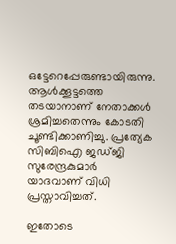ഒട്ടേറെപ്പേരുണ്ടായിരുന്നു. ആൾക്കൂട്ടത്തെ തടയാനാണ് നേതാക്കൾ ശ്രമിച്ചതെന്നും കോടതി ചൂണ്ടിക്കാണിച്ചു. പ്രത്യേക സിബിഐ ജഡ്ജി സുരേന്ദ്രകുമാർ യാദവാണ് വിധി പ്രസ്താവിച്ചത്.

ഇതോടെ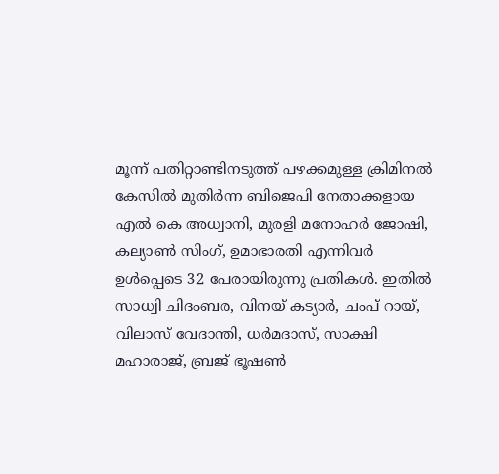മൂന്ന് പതിറ്റാണ്ടിനടുത്ത് പഴക്കമുള്ള ക്രിമിനൽ കേസിൽ മുതിർന്ന ബിജെപി നേതാക്കളായ എൽ കെ അധ്വാനി, മുരളി മനോഹർ ജോഷി, കല്യാൺ സിംഗ്, ഉമാഭാരതി എന്നിവർ ഉൾപ്പെടെ 32 പേരായിരുന്നു പ്രതികൾ. ഇതിൽ സാധ്വി ചിദംബര, വിനയ് കട്യാർ, ചംപ് റായ്, വിലാസ് വേദാന്തി, ധർമദാസ്, സാക്ഷി മഹാരാജ്, ബ്രജ് ഭൂഷൺ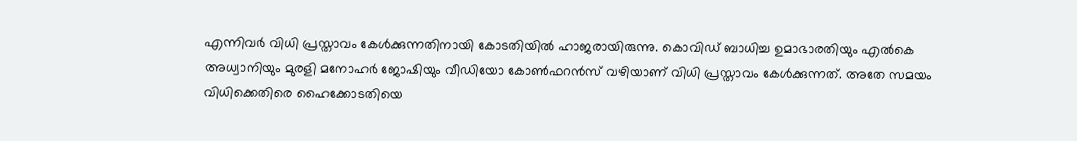എന്നിവർ വിധി പ്രസ്താവം കേൾക്കുന്നതിനായി കോടതിയിൽ ഹാജരായിരുന്നു. കൊവിഡ് ബാധിച്ച ഉമാഭാരതിയും എൽകെ അധ്വാനിയും മുരളി മനോഹർ ജോഷിയും വീഡിയോ കോൺഫറൻസ് വഴിയാണ് വിധി പ്രസ്താവം കേൾക്കുന്നത്. അതേ സമയം വിധിക്കെതിരെ ഹൈക്കോടതിയെ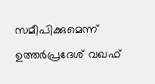സമീപിക്കുമെന്ന് ഉത്തർപ്രദേശ് വഖഫ്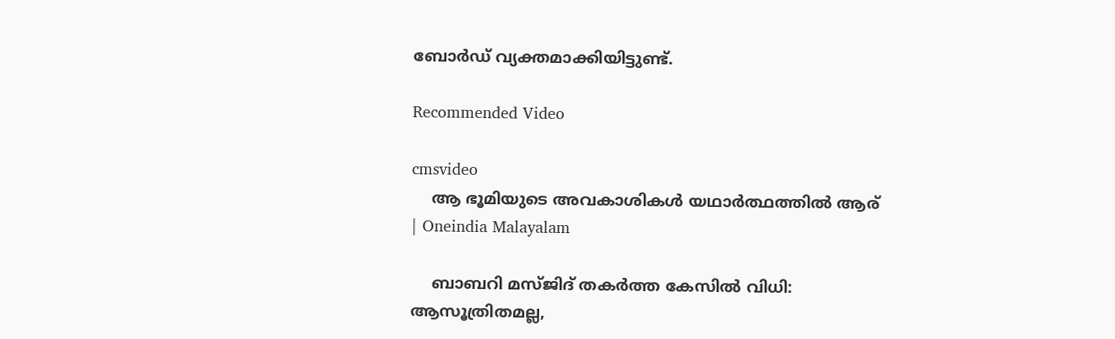ബോർഡ് വ്യക്തമാക്കിയിട്ടുണ്ട്.

Recommended Video

cmsvideo
    ആ ഭൂമിയുടെ അവകാശികള്‍ യഥാര്‍ത്ഥത്തില്‍ ആര് | Oneindia Malayalam

    ബാബറി മസ്ജിദ് തകര്‍ത്ത കേസില്‍ വിധി: ആസൂത്രിതമല്ല,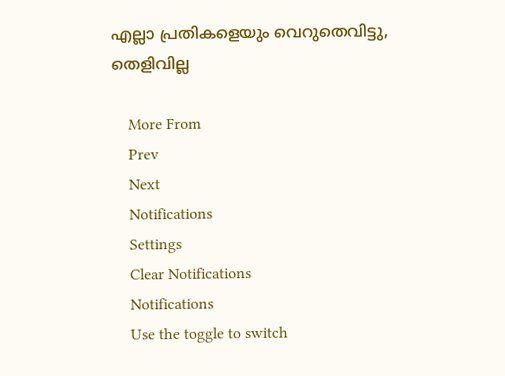എല്ലാ പ്രതികളെയും വെറുതെവിട്ടു, തെളിവില്ല

    More From
    Prev
    Next
    Notifications
    Settings
    Clear Notifications
    Notifications
    Use the toggle to switch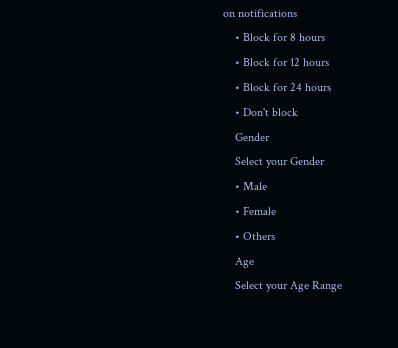on notifications
    • Block for 8 hours
    • Block for 12 hours
    • Block for 24 hours
    • Don't block
    Gender
    Select your Gender
    • Male
    • Female
    • Others
    Age
    Select your Age Range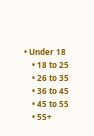• Under 18
    • 18 to 25
    • 26 to 35
    • 36 to 45
    • 45 to 55
    • 55+